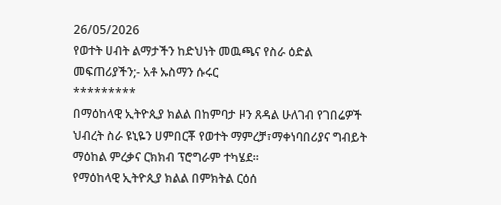26/05/2026
የወተት ሀብት ልማታችን ከድህነት መዉጫና የስራ ዕድል መፍጠሪያችን;- አቶ ኡስማን ሱሩር
*********
በማዕከላዊ ኢትዮጲያ ክልል በከምባታ ዞን ጸዳል ሁለገብ የገበሬዎች ህብረት ስራ ዩኒዬን ሀምበርቾ የወተት ማምረቻ፣ማቀነባበሪያና ግብይት ማዕከል ምረቃና ርክክብ ፕሮግራም ተካሄደ።
የማዕከላዊ ኢትዮጲያ ክልል በምክትል ርዕሰ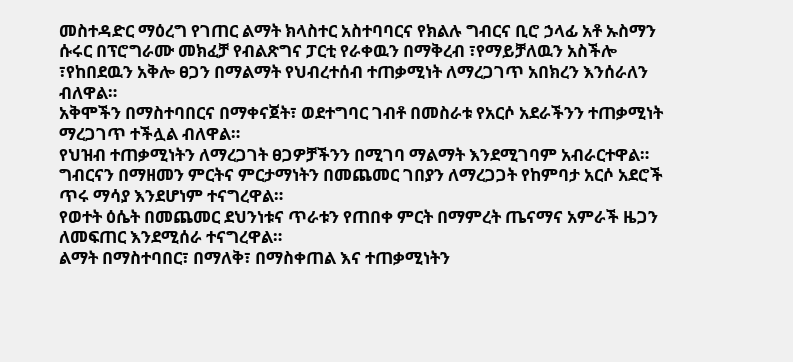መስተዳድር ማዕረግ የገጠር ልማት ክላስተር አስተባባርና የክልሉ ግብርና ቢሮ ኃላፊ አቶ ኡስማን ሱሩር በፕሮግራሙ መክፈቻ የብልጽግና ፓርቲ የራቀዉን በማቅረብ ፣የማይቻለዉን አስችሎ ፣የከበደዉን አቅሎ ፀጋን በማልማት የህብረተሰብ ተጠቃሚነት ለማረጋገጥ አበክረን እንሰራለን ብለዋል።
አቅሞችን በማስተባበርና በማቀናጀት፣ ወደተግባር ገብቶ በመስራቱ የአርሶ አደራችንን ተጠቃሚነት ማረጋገጥ ተችሏል ብለዋል።
የህዝብ ተጠቃሚነትን ለማረጋገት ፀጋዎቻችንን በሚገባ ማልማት እንደሚገባም አብራርተዋል።
ግብርናን በማዘመን ምርትና ምርታማነትን በመጨመር ገበያን ለማረጋጋት የከምባታ አርሶ አደሮች ጥሩ ማሳያ እንደሆነም ተናግረዋል።
የወተት ዕሴት በመጨመር ደህንነቱና ጥራቱን የጠበቀ ምርት በማምረት ጤናማና አምራች ዜጋን ለመፍጠር እንደሚሰራ ተናግረዋል።
ልማት በማስተባበር፣ በማለቅ፣ በማስቀጠል እና ተጠቃሚነትን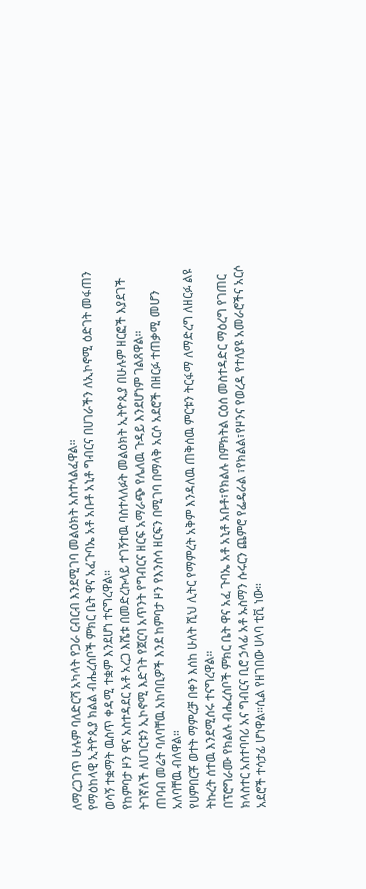ለማረጋገጥ ሁሉም ባለድርሻ አካላት የጋራ ርብርብ እንደሚገባ መልዕክት አስተላልፈዋል።
የማዕከላዊ ኢትዮጲያ ክልል ብሔረሰቦች ምክር ቤት ዋና አፈጉባኤ አቶ አቡቶ አኒቶ ግብርና በሀገራችን ለኢኮኖሚ ዕድገት መፋጠን ወሳኝ ተቋማት ዉስጥ ቀዳሚ ተቋም እንደሆነ ተናግረዋል።
የከምባታ ዞን ዋና አስተዳደር አቶ አረጋ እሼቱ በመድረኩላይ ተገኝተዉ ባስተላለፉት መልዕክት ኢትዮጲያ በሁሉም ዘርፎች እያደገች ትገኛለች ለሀገርቱን ኢኮኖሚ እድገት የጀርባ አጥንት የግብርና ዘርፍ አማራጭ የሌለዉ ጉዳይ እንደሆነም ገልጸዋል።
ጠባብ መሬት ባለባቸዉ አከባቢዎች እንደ ከምባታ ዞን የእንስሳ ዘርፍን በሚገባ በማላቅ አርሶ አደሮች በዘርፉ ተጠቃሚ መሆን አለባቸዉ ብለዋል።
የሀምበርቾ ወተት ማምረቻ በቀን እሰከ ሁለት ሺህ ሊትር የማምረት አቅም እንዳለዉ ጠቅሰዉ ምርቱን ትርፋማ ለማድረግ ለዘርፉ ልዩ ትኩረት ሰተዉ እንደሚሰሩ ተናግረዋል።
በፕሮግራሙ የክልሉ ብሔረሰቦች ምክር ቤት ዋና አፈ ጉባኤ አቶ አኒቶ አቡቶ፣የክልሉ በምክትል ርዕሰ መስተዳድር ማዕረግ የገጠር ክላስተር አስተባባሪ አና ግብርና ቢሮ ኃላፊ አቶ ኡስማን ሱሩርን ጨምሮ የፌዴራል ፣የክልል፣የዞንና የወረዳ የተለያዩ አመራሮችና አርሶ አደሮች ተሳታፊ ሆነዋል።ሲል የዘገበው ሀላባ ቲቪ ነው።